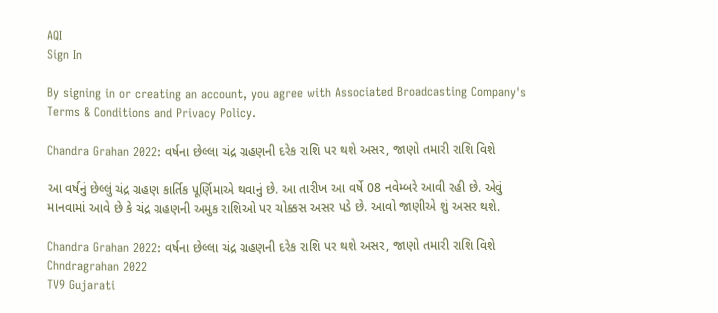AQI
Sign In

By signing in or creating an account, you agree with Associated Broadcasting Company's Terms & Conditions and Privacy Policy.

Chandra Grahan 2022: વર્ષના છેલ્લા ચંદ્ર ગ્રહણની દરેક રાશિ પર થશે અસર, જાણો તમારી રાશિ વિશે

આ વર્ષનું છેલ્લું ચંદ્ર ગ્રહણ કાર્તિક પૂર્ણિમાએ થવાનું છે. આ તારીખ આ વર્ષે 08 નવેમ્બરે આવી રહી છે. એવું માનવામાં આવે છે કે ચંદ્ર ગ્રહણની અમુક રાશિઓ પર ચોક્કસ અસર પડે છે. આવો જાણીએ શું અસર થશે.

Chandra Grahan 2022: વર્ષના છેલ્લા ચંદ્ર ગ્રહણની દરેક રાશિ પર થશે અસર, જાણો તમારી રાશિ વિશે
Chndragrahan 2022
TV9 Gujarati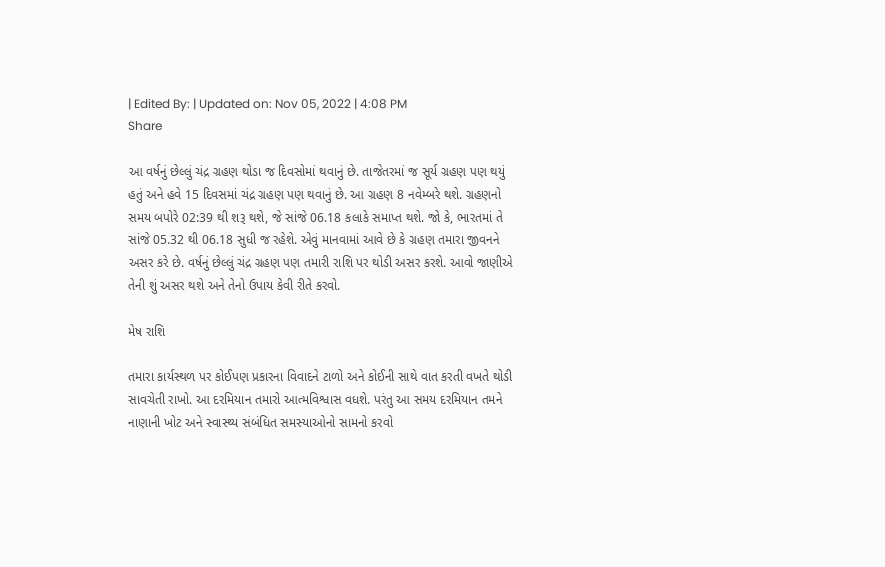| Edited By: | Updated on: Nov 05, 2022 | 4:08 PM
Share

આ વર્ષનું છેલ્લું ચંદ્ર ગ્રહણ થોડા જ દિવસોમાં થવાનું છે. તાજેતરમાં જ સૂર્ય ગ્રહણ પણ થયું હતું અને હવે 15 દિવસમાં ચંદ્ર ગ્રહણ પણ થવાનું છે. આ ગ્રહણ 8 નવેમ્બરે થશે. ગ્રહણનો સમય બપોરે 02:39 થી શરૂ થશે, જે સાંજે 06.18 કલાકે સમાપ્ત થશે. જો કે, ભારતમાં તે સાંજે 05.32 થી 06.18 સુધી જ રહેશે. એવું માનવામાં આવે છે કે ગ્રહણ તમારા જીવનને અસર કરે છે. વર્ષનું છેલ્લું ચંદ્ર ગ્રહણ પણ તમારી રાશિ પર થોડી અસર કરશે. આવો જાણીએ તેની શું અસર થશે અને તેનો ઉપાય કેવી રીતે કરવો.

મેષ રાશિ

તમારા કાર્યસ્થળ પર કોઈપણ પ્રકારના વિવાદને ટાળો અને કોઈની સાથે વાત કરતી વખતે થોડી સાવચેતી રાખો. આ દરમિયાન તમારો આત્મવિશ્વાસ વધશે. પરંતુ આ સમય દરમિયાન તમને નાણાની ખોટ અને સ્વાસ્થ્ય સંબંધિત સમસ્યાઓનો સામનો કરવો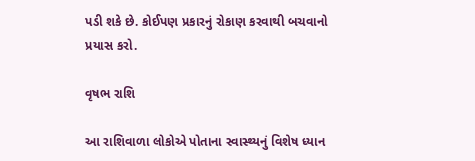પડી શકે છે. કોઈપણ પ્રકારનું રોકાણ કરવાથી બચવાનો પ્રયાસ કરો.

વૃષભ રાશિ

આ રાશિવાળા લોકોએ પોતાના સ્વાસ્થ્યનું વિશેષ ધ્યાન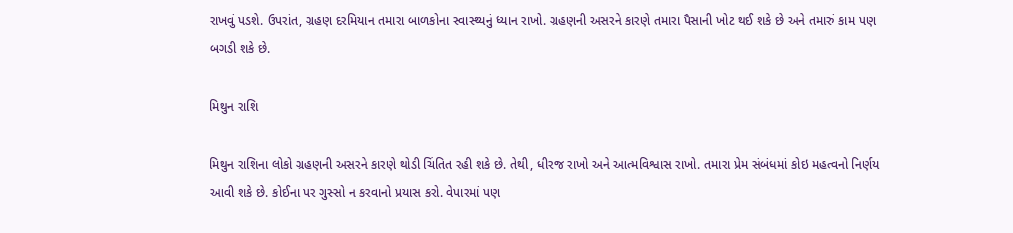રાખવું પડશે. ઉપરાંત, ગ્રહણ દરમિયાન તમારા બાળકોના સ્વાસ્થ્યનું ધ્યાન રાખો. ગ્રહણની અસરને કારણે તમારા પૈસાની ખોટ થઈ શકે છે અને તમારું કામ પણ બગડી શકે છે.

મિથુન રાશિ

મિથુન રાશિના લોકો ગ્રહણની અસરને કારણે થોડી ચિંતિત રહી શકે છે. તેથી, ધીરજ રાખો અને આત્મવિશ્વાસ રાખો. તમારા પ્રેમ સંબંધમાં કોઇ મહત્વનો નિર્ણય આવી શકે છે. કોઈના પર ગુસ્સો ન કરવાનો પ્રયાસ કરો. વેપારમાં પણ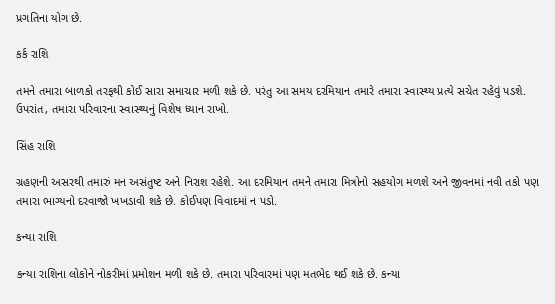પ્રગતિના યોગ છે.

કર્ક રાશિ

તમને તમારા બાળકો તરફથી કોઈ સારા સમાચાર મળી શકે છે. પરંતુ આ સમય દરમિયાન તમારે તમારા સ્વાસ્થ્ય પ્રત્યે સચેત રહેવું પડશે. ઉપરાંત, તમારા પરિવારના સ્વાસ્થ્યનું વિશેષ ધ્યાન રાખો.

સિંહ રાશિ

ગ્રહણની અસરથી તમારું મન અસંતુષ્ટ અને નિરાશ રહેશે. આ દરમિયાન તમને તમારા મિત્રોનો સહયોગ મળશે અને જીવનમાં નવી તકો પણ તમારા ભાગ્યનો દરવાજો ખખડાવી શકે છે. કોઈપણ વિવાદમાં ન પડો.

કન્યા રાશિ

કન્યા રાશિના લોકોને નોકરીમાં પ્રમોશન મળી શકે છે. તમારા પરિવારમાં પણ મતભેદ થઈ શકે છે. કન્યા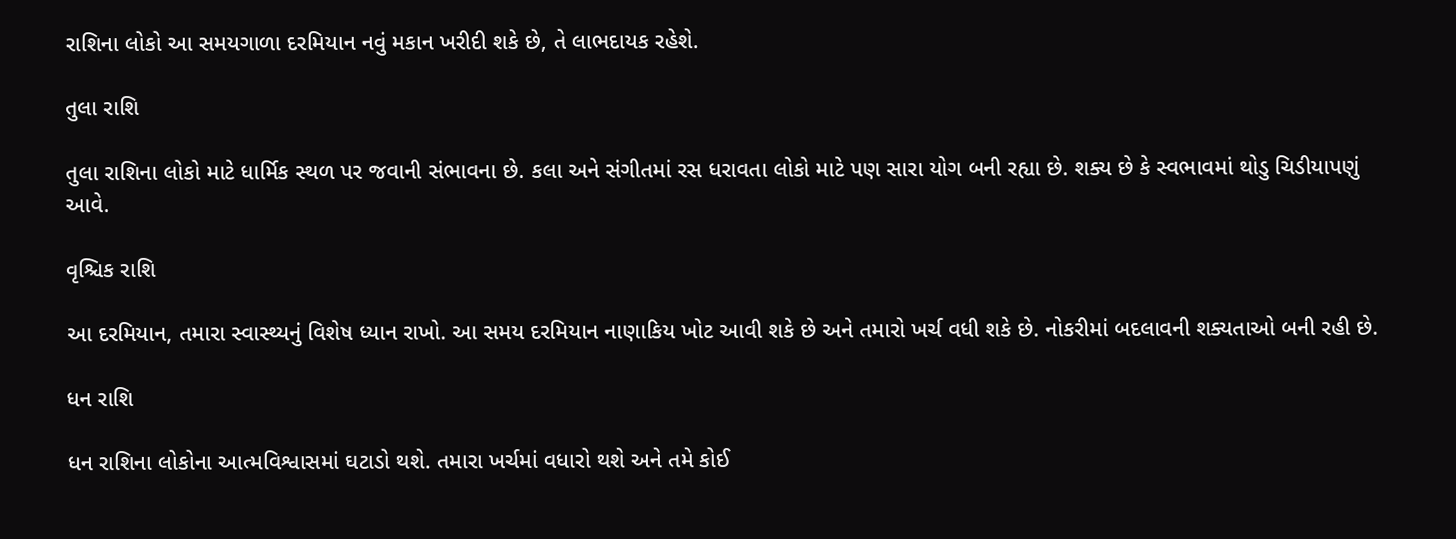રાશિના લોકો આ સમયગાળા દરમિયાન નવું મકાન ખરીદી શકે છે, તે લાભદાયક રહેશે.

તુલા રાશિ

તુલા રાશિના લોકો માટે ધાર્મિક સ્થળ પર જવાની સંભાવના છે. કલા અને સંગીતમાં રસ ધરાવતા લોકો માટે પણ સારા યોગ બની રહ્યા છે. શક્ય છે કે સ્વભાવમાં થોડુ ચિડીયાપણું આવે.

વૃશ્ચિક રાશિ

આ દરમિયાન, તમારા સ્વાસ્થ્યનું વિશેષ ધ્યાન રાખો. આ સમય દરમિયાન નાણાકિય ખોટ આવી શકે છે અને તમારો ખર્ચ વધી શકે છે. નોકરીમાં બદલાવની શક્યતાઓ બની રહી છે.

ધન રાશિ

ધન રાશિના લોકોના આત્મવિશ્વાસમાં ઘટાડો થશે. તમારા ખર્ચમાં વધારો થશે અને તમે કોઈ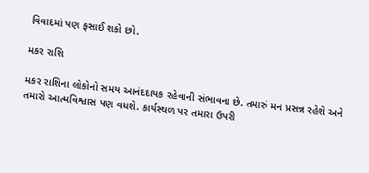વિવાદમાં પણ ફસાઈ શકો છો.

મકર રાશિ

મકર રાશિના લોકોનો સમય આનંદદાયક રહેવાની સંભાવના છે. તમારું મન પ્રસન્ન રહેશે અને તમારો આત્મવિશ્વાસ પણ વધશે. કાર્યસ્થળ પર તમારા ઉપરી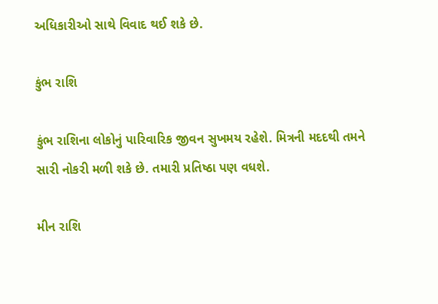અધિકારીઓ સાથે વિવાદ થઈ શકે છે.

કુંભ રાશિ

કુંભ રાશિના લોકોનું પારિવારિક જીવન સુખમય રહેશે. મિત્રની મદદથી તમને સારી નોકરી મળી શકે છે. તમારી પ્રતિષ્ઠા પણ વધશે.

મીન રાશિ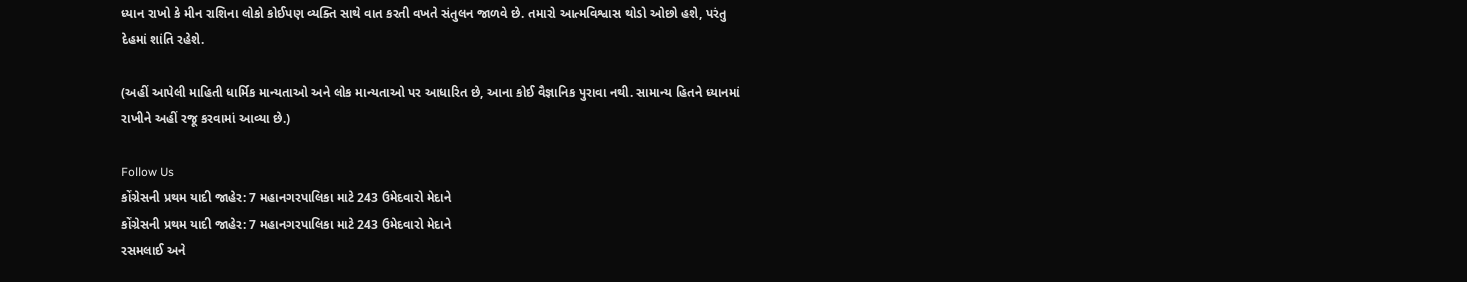ધ્યાન રાખો કે મીન રાશિના લોકો કોઈપણ વ્યક્તિ સાથે વાત કરતી વખતે સંતુલન જાળવે છે. તમારો આત્મવિશ્વાસ થોડો ઓછો હશે, પરંતુ દેહમાં શાંતિ રહેશે.

(અહીં આપેલી માહિતી ધાર્મિક માન્યતાઓ અને લોક માન્યતાઓ પર આધારિત છે, આના કોઈ વૈજ્ઞાનિક પુરાવા નથી. સામાન્ય હિતને ધ્યાનમાં રાખીને અહીં રજૂ કરવામાં આવ્યા છે.)

Follow Us
કોંગ્રેસની પ્રથમ યાદી જાહેર: 7 મહાનગરપાલિકા માટે 243 ઉમેદવારો મેદાને
કોંગ્રેસની પ્રથમ યાદી જાહેર: 7 મહાનગરપાલિકા માટે 243 ઉમેદવારો મેદાને
રસમલાઈ અને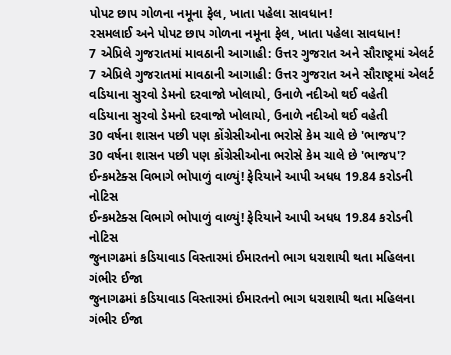પોપટ છાપ ગોળના નમૂના ફેલ, ખાતા પહેલા સાવધાન!
રસમલાઈ અને પોપટ છાપ ગોળના નમૂના ફેલ, ખાતા પહેલા સાવધાન!
7 એપ્રિલે ગુજરાતમાં માવઠાની આગાહી: ઉત્તર ગુજરાત અને સૌરાષ્ટ્રમાં એલર્ટ
7 એપ્રિલે ગુજરાતમાં માવઠાની આગાહી: ઉત્તર ગુજરાત અને સૌરાષ્ટ્રમાં એલર્ટ
વડિયાના સુરવો ડેમનો દરવાજો ખોલાયો, ઉનાળે નદીઓ થઈ વહેતી
વડિયાના સુરવો ડેમનો દરવાજો ખોલાયો, ઉનાળે નદીઓ થઈ વહેતી
30 વર્ષના શાસન પછી પણ કોંગ્રેસીઓના ભરોસે કેમ ચાલે છે 'ભાજપ'?
30 વર્ષના શાસન પછી પણ કોંગ્રેસીઓના ભરોસે કેમ ચાલે છે 'ભાજપ'?
ઈન્કમટેક્સ વિભાગે ભોપાળું વાળ્યું! ફેરિયાને આપી અધધ 19.84 કરોડની નોટિસ
ઈન્કમટેક્સ વિભાગે ભોપાળું વાળ્યું! ફેરિયાને આપી અધધ 19.84 કરોડની નોટિસ
જુનાગઢમાં કડિયાવાડ વિસ્તારમાં ઈમારતનો ભાગ ધરાશાયી થતા મહિલના ગંભીર ઈજા
જુનાગઢમાં કડિયાવાડ વિસ્તારમાં ઈમારતનો ભાગ ધરાશાયી થતા મહિલના ગંભીર ઈજા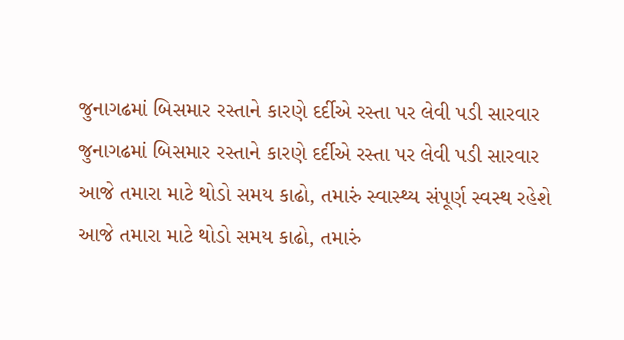જુનાગઢમાં બિસમાર રસ્તાને કારણે દર્દીએ રસ્તા પર લેવી પડી સારવાર
જુનાગઢમાં બિસમાર રસ્તાને કારણે દર્દીએ રસ્તા પર લેવી પડી સારવાર
આજે તમારા માટે થોડો સમય કાઢો, તમારું સ્વાસ્થ્ય સંપૂર્ણ સ્વસ્થ રહેશે
આજે તમારા માટે થોડો સમય કાઢો, તમારું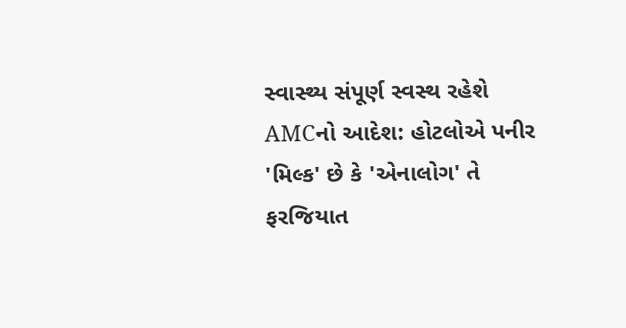સ્વાસ્થ્ય સંપૂર્ણ સ્વસ્થ રહેશે
AMCનો આદેશ: હોટલોએ પનીર 'મિલ્ક' છે કે 'એનાલોગ' તે ફરજિયાત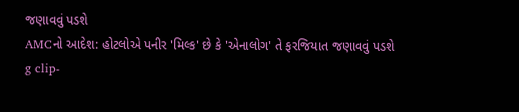જણાવવું પડશે
AMCનો આદેશ: હોટલોએ પનીર 'મિલ્ક' છે કે 'એનાલોગ' તે ફરજિયાત જણાવવું પડશે
g clip-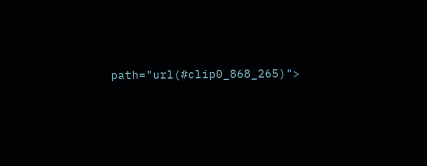path="url(#clip0_868_265)">